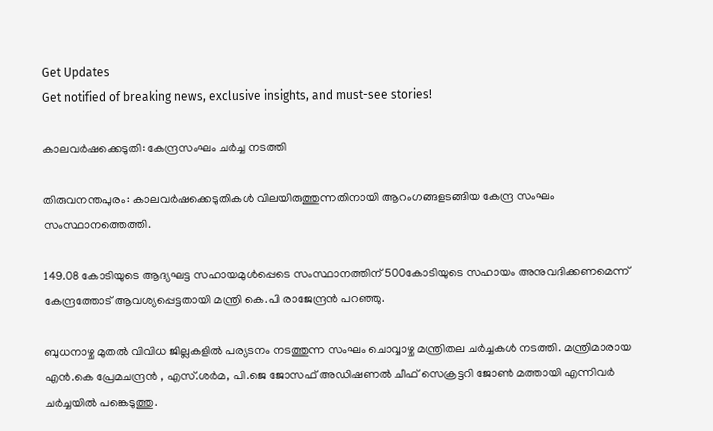Get Updates
Get notified of breaking news, exclusive insights, and must-see stories!

കാലവര്‍ഷക്കെടുതി: കേന്ദ്രസംഘം ചര്‍ച്ച നടത്തി

തിരുവനന്തപുരം: കാലവര്‍ഷക്കെടുതികള്‍ വിലയിരുത്തുന്നതിനായി ആറംഗങ്ങളടങ്ങിയ കേന്ദ്ര സംഘം സംസ്ഥാനത്തെത്തി.

149.08 കോടിയുടെ ആദ്യഘട്ട സഹായമുള്‍പ്പെടെ സംസ്ഥാനത്തിന് 500കോടിയുടെ സഹായം അനുവദിക്കണമെന്ന് കേന്ദ്രത്തോട് ആവശ്യപ്പെട്ടതായി മന്ത്രി കെ.പി രാജേന്ദ്രന്‍ പറഞ്ഞു.

ബുധനാഴ്ച മുതല്‍ വിവിധ ജില്ലകളില്‍ പര്യടനം നടത്തുന്ന സംഘം ചൊവ്വാഴ്ച മന്ത്രിതല ചര്‍ച്ചകള്‍ നടത്തി. മന്ത്രിമാരായ എന്‍.കെ പ്രേമചന്ദ്രന്‍ , എസ്.ശര്‍മ, പി.ജെ ജോസഫ് അഡിഷണല്‍ ചീഫ് സെക്രട്ടറി ജോണ്‍ മത്തായി എന്നിവര്‍ ചര്‍ച്ചയില്‍ പങ്കെടുത്തു.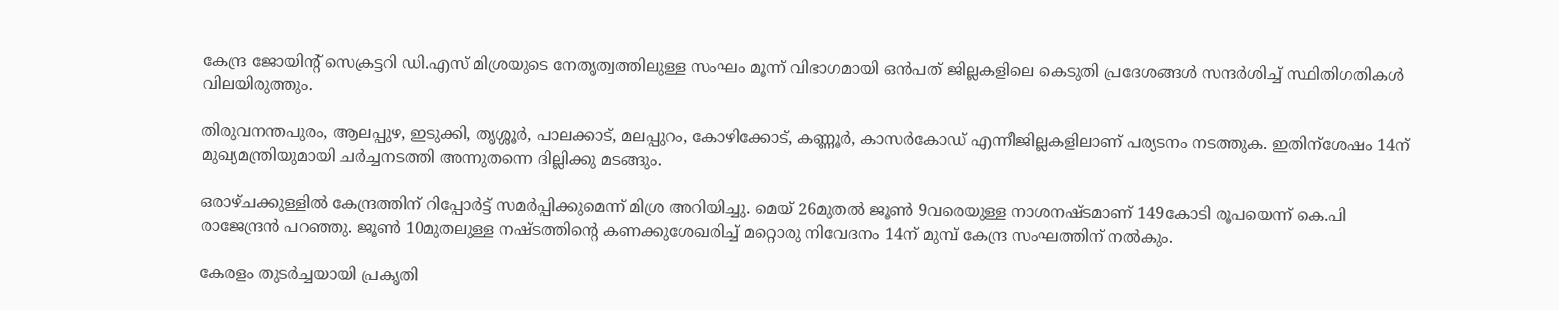കേന്ദ്ര ജോയിന്റ് സെക്രട്ടറി ഡി.എസ് മിശ്രയുടെ നേതൃത്വത്തിലുള്ള സംഘം മൂന്ന് വിഭാഗമായി ഒന്‍പത് ജില്ലകളിലെ കെടുതി പ്രദേശങ്ങള്‍ സന്ദര്‍ശിച്ച് സ്ഥിതിഗതികള്‍ വിലയിരുത്തും.

തിരുവനന്തപുരം, ആലപ്പുഴ, ഇടുക്കി, തൃശ്ശൂര്‍, പാലക്കാട്, മലപ്പുറം, കോഴിക്കോട്, കണ്ണൂര്‍, കാസര്‍കോഡ് എന്നീജില്ലകളിലാണ് പര്യടനം നടത്തുക. ഇതിന്ശേഷം 14ന് മുഖ്യമന്ത്രിയുമായി ചര്‍ച്ചനടത്തി അന്നുതന്നെ ദില്ലിക്കു മടങ്ങും.

ഒരാഴ്ചക്കുള്ളില്‍ കേന്ദ്രത്തിന് റിപ്പോര്‍ട്ട് സമര്‍പ്പിക്കുമെന്ന് മിശ്ര അറിയിച്ചു. മെയ് 26മുതല്‍ ജൂണ്‍ 9വരെയുള്ള നാശനഷ്ടമാണ് 149കോടി രൂപയെന്ന് കെ.പി രാജേന്ദ്രന്‍ പറഞ്ഞു. ജൂണ്‍ 10മുതലുള്ള നഷ്ടത്തിന്റെ കണക്കുശേഖരിച്ച് മറ്റൊരു നിവേദനം 14ന് മുമ്പ് കേന്ദ്ര സംഘത്തിന് നല്‍കും.

കേരളം തുടര്‍ച്ചയായി പ്രകൃതി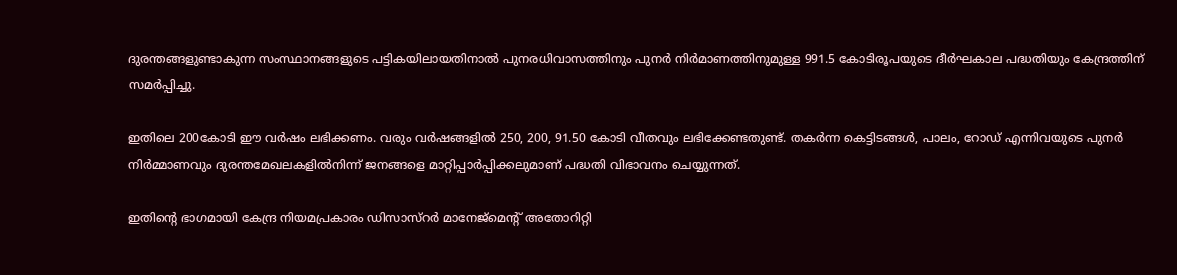ദുരന്തങ്ങളുണ്ടാകുന്ന സംസ്ഥാനങ്ങളുടെ പട്ടികയിലായതിനാല്‍ പുനരധിവാസത്തിനും പുനര്‍ നിര്‍മാണത്തിനുമുള്ള 991.5 കോടിരൂപയുടെ ദീര്‍ഘകാല പദ്ധതിയും കേന്ദ്രത്തിന് സമര്‍പ്പിച്ചു.

ഇതിലെ 200കോടി ഈ വര്‍ഷം ലഭിക്കണം. വരും വര്‍ഷങ്ങളില്‍ 250, 200, 91.50 കോടി വീതവും ലഭിക്കേണ്ടതുണ്ട്. തകര്‍ന്ന കെട്ടിടങ്ങള്‍, പാലം, റോഡ് എന്നിവയുടെ പുനര്‍ നിര്‍മ്മാണവും ദുരന്തമേഖലകളില്‍നിന്ന് ജനങ്ങളെ മാറ്റിപ്പാര്‍പ്പിക്കലുമാണ് പദ്ധതി വിഭാവനം ചെയ്യുന്നത്.

ഇതിന്റെ ഭാഗമായി കേന്ദ്ര നിയമപ്രകാരം ഡിസാസ്റര്‍ മാനേജ്മെന്റ് അതോറിറ്റി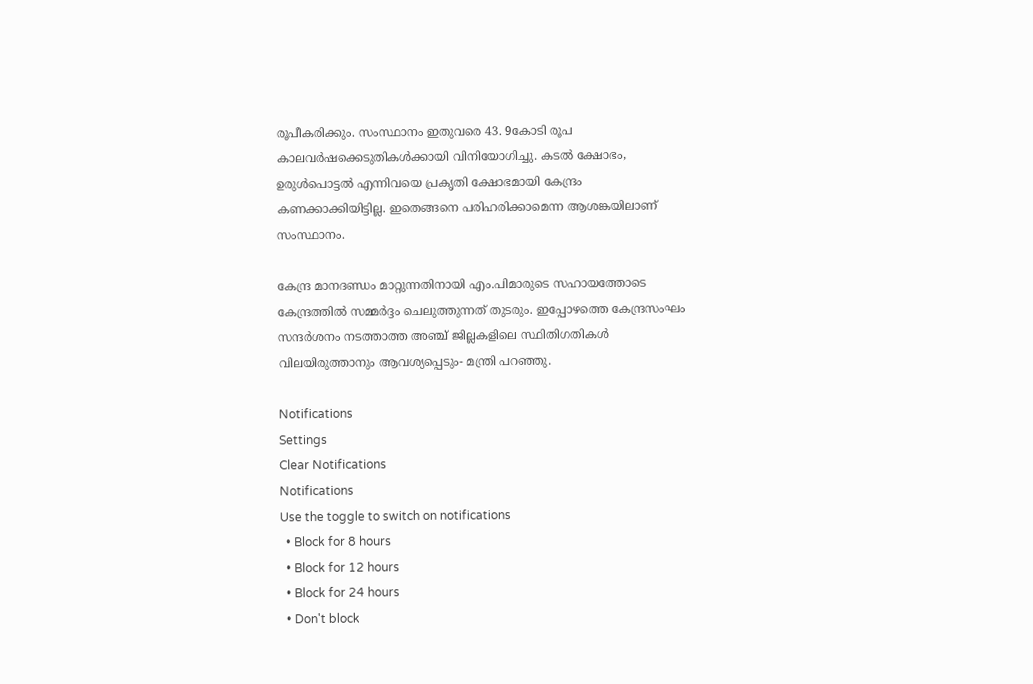രൂപീകരിക്കും. സംസ്ഥാനം ഇതുവരെ 43. 9കോടി രൂപ കാലവര്‍ഷക്കെടുതികള്‍ക്കായി വിനിയോഗിച്ചു. കടല്‍ ക്ഷോഭം, ഉരുള്‍പൊട്ടല്‍ എന്നിവയെ പ്രകൃതി ക്ഷോഭമായി കേന്ദ്രം കണക്കാക്കിയിട്ടില്ല. ഇതെങ്ങനെ പരിഹരിക്കാമെന്ന ആശങ്കയിലാണ് സംസ്ഥാനം.

കേന്ദ്ര മാനദണ്ഡം മാറ്റുന്നതിനായി എം.പിമാരുടെ സഹായത്തോടെ കേന്ദ്രത്തില്‍ സമ്മര്‍ദ്ദം ചെലുത്തുന്നത് തുടരും. ഇപ്പോഴത്തെ കേന്ദ്രസംഘം സന്ദര്‍ശനം നടത്താത്ത അഞ്ച് ജില്ലകളിലെ സ്ഥിതിഗതികള്‍ വിലയിരുത്താനും ആവശ്യപ്പെടും- മന്ത്രി പറഞ്ഞു.

Notifications
Settings
Clear Notifications
Notifications
Use the toggle to switch on notifications
  • Block for 8 hours
  • Block for 12 hours
  • Block for 24 hours
  • Don't block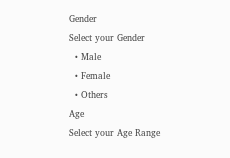Gender
Select your Gender
  • Male
  • Female
  • Others
Age
Select your Age Range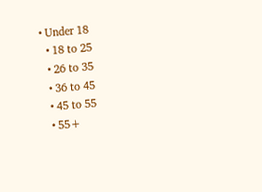• Under 18
  • 18 to 25
  • 26 to 35
  • 36 to 45
  • 45 to 55
  • 55+